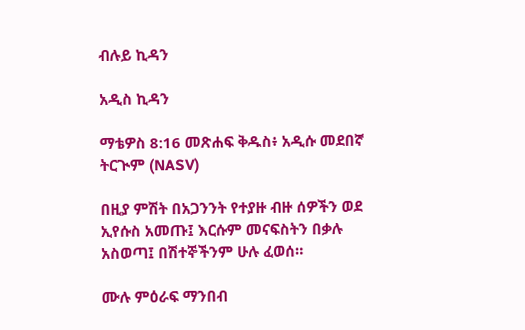ብሉይ ኪዳን

አዲስ ኪዳን

ማቴዎስ 8:16 መጽሐፍ ቅዱስ፥ አዲሱ መደበኛ ትርጒም (NASV)

በዚያ ምሽት በአጋንንት የተያዙ ብዙ ሰዎችን ወደ ኢየሱስ አመጡ፤ እርሱም መናፍስትን በቃሉ አስወጣ፤ በሽተኞችንም ሁሉ ፈወሰ።

ሙሉ ምዕራፍ ማንበብ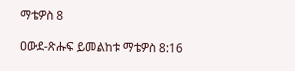ማቴዎስ 8

ዐውደ-ጽሑፍ ይመልከቱ ማቴዎስ 8:16